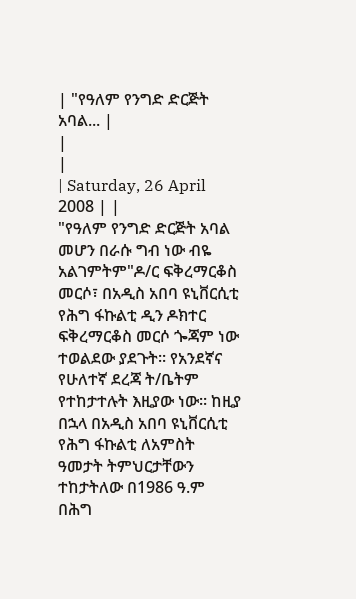| "የዓለም የንግድ ድርጅት አባል... |
|
|
| Saturday, 26 April 2008 | |
"የዓለም የንግድ ድርጅት አባል መሆን በራሱ ግብ ነው ብዬ አልገምትም"ዶ/ር ፍቅረማርቆስ መርሶ፣ በአዲስ አበባ ዩኒቨርሲቲ የሕግ ፋኩልቲ ዲን ዶክተር ፍቅረማርቆስ መርሶ ጐጃም ነው ተወልደው ያደጉት፡፡ የአንደኛና የሁለተኛ ደረጃ ት/ቤትም የተከታተሉት እዚያው ነው፡፡ ከዚያ በኋላ በአዲስ አበባ ዩኒቨርሲቲ የሕግ ፋኩልቲ ለአምስት ዓመታት ትምህርታቸውን ተከታትለው በ1986 ዓ.ም በሕግ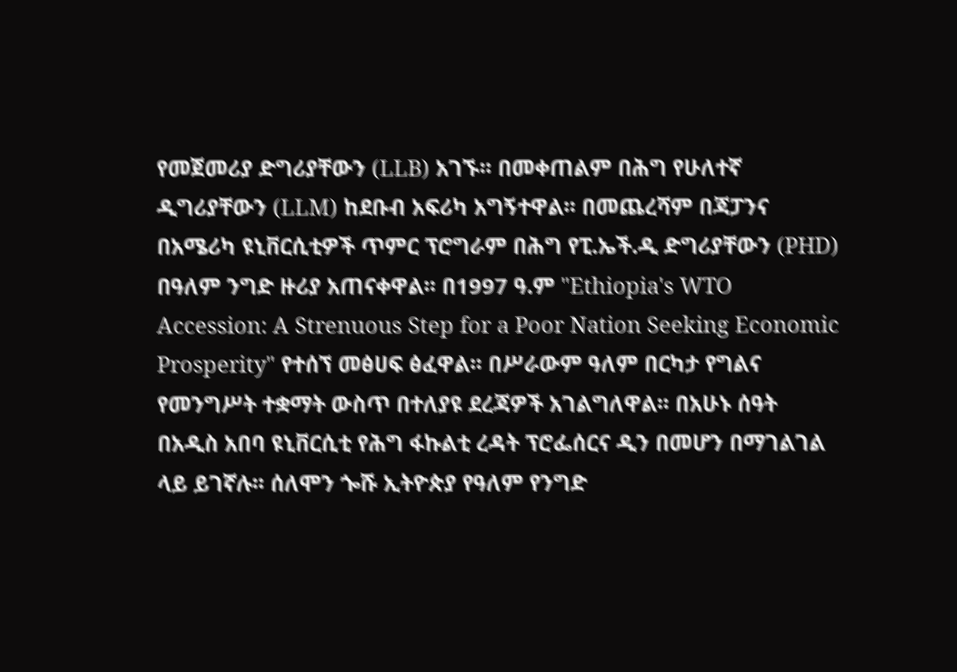የመጀመሪያ ድግሪያቸውን (LLB) አገኙ፡፡ በመቀጠልም በሕግ የሁለተኛ ዲግሪያቸውን (LLM) ከደቡብ አፍሪካ አግኝተዋል፡፡ በመጨረሻም በጃፓንና በአሜሪካ ዩኒቨርሲቲዎች ጥምር ፕሮግራም በሕግ የፒ.ኤች.ዲ ድግሪያቸውን (PHD) በዓለም ንግድ ዙሪያ አጠናቀዋል፡፡ በ1997 ዓ.ም "Ethiopia's WTO Accession: A Strenuous Step for a Poor Nation Seeking Economic Prosperity" የተሰኘ መፅሀፍ ፅፈዋል፡፡ በሥራውም ዓለም በርካታ የግልና የመንግሥት ተቋማት ውስጥ በተለያዩ ደረጃዎች አገልግለዋል፡፡ በአሁኑ ሰዓት በአዲስ አበባ ዩኒቨርሲቲ የሕግ ፋኩልቲ ረዳት ፕሮፌሰርና ዲን በመሆን በማገልገል ላይ ይገኛሉ፡፡ ሰለሞን ጐሹ ኢትዮጵያ የዓለም የንግድ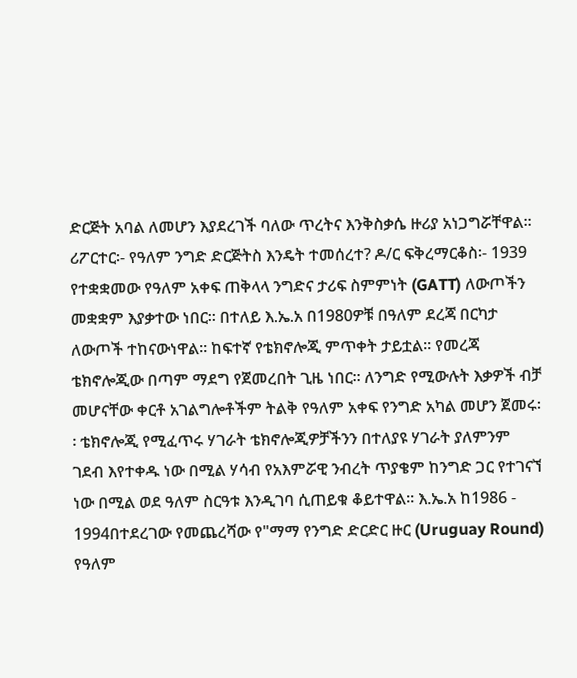ድርጅት አባል ለመሆን እያደረገች ባለው ጥረትና እንቅስቃሴ ዙሪያ አነጋግሯቸዋል፡፡ ሪፖርተር፡- የዓለም ንግድ ድርጅትስ እንዴት ተመሰረተ? ዶ/ር ፍቅረማርቆስ፡- 1939 የተቋቋመው የዓለም አቀፍ ጠቅላላ ንግድና ታሪፍ ስምምነት (GATT) ለውጦችን መቋቋም እያቃተው ነበር፡፡ በተለይ እ.ኤ.አ በ1980ዎቹ በዓለም ደረጃ በርካታ ለውጦች ተከናውነዋል፡፡ ከፍተኛ የቴክኖሎጂ ምጥቀት ታይቷል፡፡ የመረጃ ቴክኖሎጂው በጣም ማደግ የጀመረበት ጊዜ ነበር፡፡ ለንግድ የሚውሉት እቃዎች ብቻ መሆናቸው ቀርቶ አገልግሎቶችም ትልቅ የዓለም አቀፍ የንግድ አካል መሆን ጀመሩ፡፡ ቴክኖሎጂ የሚፈጥሩ ሃገራት ቴክኖሎጂዎቻችንን በተለያዩ ሃገራት ያለምንም ገደብ እየተቀዱ ነው በሚል ሃሳብ የአእምሯዊ ንብረት ጥያቄም ከንግድ ጋር የተገናኘ ነው በሚል ወደ ዓለም ስርዓቱ እንዲገባ ሲጠይቁ ቆይተዋል፡፡ እ.ኤ.አ ከ1986 - 1994በተደረገው የመጨረሻው የ"ማማ የንግድ ድርድር ዙር (Uruguay Round) የዓለም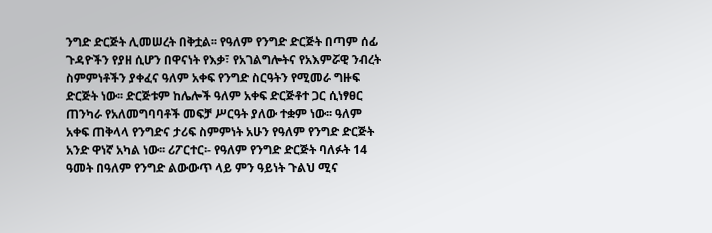ንግድ ድርጅት ሊመሠረት በቅቷል፡፡ የዓለም የንግድ ድርጅት በጣም ሰፊ ጉዳዮችን የያዘ ሲሆን በዋናነት የእቃ፣ የአገልግሎትና የአእምሯዊ ንብረት ስምምነቶችን ያቀፈና ዓለም አቀፍ የንግድ ስርዓትን የሚመራ ግዙፍ ድርጅት ነው፡፡ ድርጅቱም ከሌሎች ዓለም አቀፍ ድርጅቶተ ጋር ሲነፃፀር ጠንካራ የአለመግባባቶች መፍቻ ሥርዓት ያለው ተቋም ነው፡፡ ዓለም አቀፍ ጠቅላላ የንግድና ታሪፍ ስምምነት አሁን የዓለም የንግድ ድርጅት አንድ ዋነኛ አካል ነው፡፡ ሪፖርተር፡- የዓለም የንግድ ድርጅት ባለፉት 14 ዓመት በዓለም የንግድ ልውውጥ ላይ ምን ዓይነት ጉልህ ሚና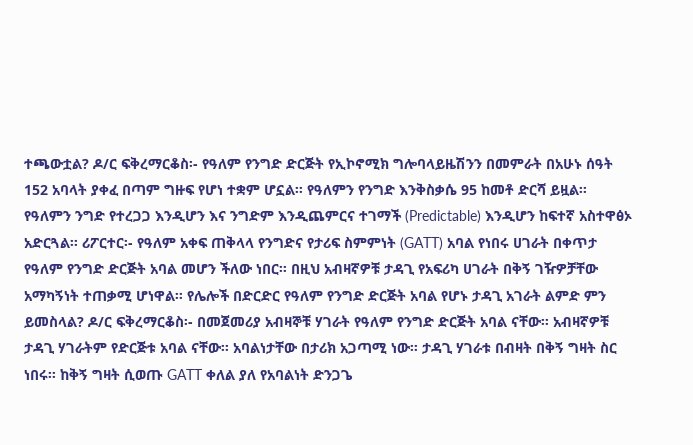ተጫውቷል? ዶ/ር ፍቅረማርቆስ፡- የዓለም የንግድ ድርጅት የኢኮኖሚክ ግሎባላይዜሽንን በመምራት በአሁኑ ሰዓት 152 አባላት ያቀፈ በጣም ግዙፍ የሆነ ተቋም ሆኗል፡፡ የዓለምን የንግድ እንቅስቃሴ 95 ከመቶ ድርሻ ይዟል፡፡ የዓለምን ንግድ የተረጋጋ እንዲሆን እና ንግድም እንዲጨምርና ተገማች (Predictable) እንዲሆን ከፍተኛ አስተዋፅኦ አድርጓል፡፡ ሪፖርተር፡- የዓለም አቀፍ ጠቅላላ የንግድና የታሪፍ ስምምነት (GATT) አባል የነበሩ ሀገራት በቀጥታ የዓለም የንግድ ድርጅት አባል መሆን ችለው ነበር፡፡ በዚህ አብዛኛዎቹ ታዳጊ የአፍሪካ ሀገራት በቅኝ ገዥዎቻቸው አማካኝነት ተጠቃሚ ሆነዋል፡፡ የሌሎች በድርድር የዓለም የንግድ ድርጅት አባል የሆኑ ታዳጊ አገራት ልምድ ምን ይመስላል? ዶ/ር ፍቅረማርቆስ፡- በመጀመሪያ አብዛኞቹ ሃገራት የዓለም የንግድ ድርጅት አባል ናቸው፡፡ አብዛኛዎቹ ታዳጊ ሃገራትም የድርጅቱ አባል ናቸው፡፡ አባልነታቸው በታሪክ አጋጣሚ ነው፡፡ ታዳጊ ሃገራቱ በብዛት በቅኝ ግዛት ስር ነበሩ፡፡ ከቅኝ ግዛት ሲወጡ GATT ቀለል ያለ የአባልነት ድንጋጌ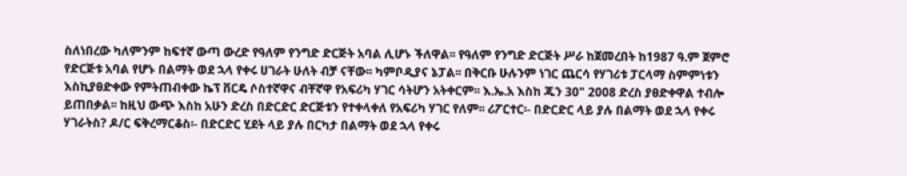ስለነበረው ካለምንም ከፍተኛ ውጣ ውረድ የዓለም የንግድ ድርጅት አባል ሊሆኑ ችለዋል፡፡ የዓለም የንግድ ድርጅት ሥራ ከጀመረበት ከ1987 ዓ.ም ጀምሮ የድርጅቱ አባል የሆኑ በልማት ወደ ኋላ የቀሩ ሀገራት ሁለት ብቻ ናቸው፡፡ ካምቦዲያና ኔፓል፡፡ በቅርቡ ሁሉንም ነገር ጨርሳ የሃገሪቱ ፓርላማ ስምምነቱን እስኪያፀድቀው የምትጠብቀው ኬፕ ቨርዴ ሶስተኛዋና ብቸኛዋ የአፍሪካ ሃገር ሳትሆን አትቀርም፡፡ እ.ኤ.አ እስከ ጁን 30" 2008 ድረስ ያፀድቀዋል ተብሎ ይጠበቃል፡፡ ከዚህ ውጭ እስከ አሁን ድረስ በድርድር ድርጅቱን የተቀላቀለ የአፍሪካ ሃገር የለም፡፡ ሪፖርተር፡- በድርድር ላይ ያሉ በልማት ወደ ኋላ የቀሩ ሃገራትስ? ዶ/ር ፍቅረማርቆስ፡- በድርድር ሂደት ላይ ያሉ በርካታ በልማት ወደ ኋላ የቀሩ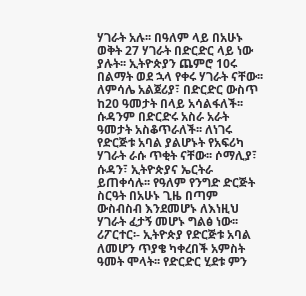ሃገራት አሉ፡፡ በዓለም ላይ በአሁኑ ወቅት 27 ሃገራት በድርድር ላይ ነው ያሉት፡፡ ኢትዮጵያን ጨምሮ 10ሩ በልማት ወደ ኋላ የቀሩ ሃገራት ናቸው፡፡ ለምሳሌ አልጀሪያ፣ በድርድር ውስጥ ከ20 ዓመታት በላይ አሳልፋለች፡፡ ሱዳንም በድርድሩ አስራ አራት ዓመታት አስቆጥራለች፡፡ ለነገሩ የድርጅቱ አባል ያልሆኑት የአፍሪካ ሃገራት ራሱ ጥቂት ናቸው፡፡ ሶማሊያ፣ ሱዳን፣ ኢትዮጵያና ኤርትራ ይጠቀሳሉ፡፡ የዓለም የንግድ ድርጅት ስርዓት በአሁኑ ጊዜ በጣም ውስብስብ እንደመሆኑ ለእነዚህ ሃገራት ፈታኝ መሆኑ ግልፅ ነው፡፡ ሪፖርተር፡- ኢትዮጵያ የድርጅቱ አባል ለመሆን ጥያቄ ካቀረበች አምስት ዓመት ሞላት፡፡ የድርድር ሂደቱ ምን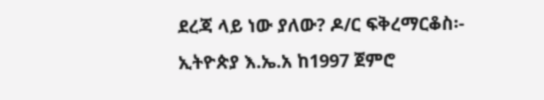ደረጃ ላይ ነው ያለው? ዶ/ር ፍቅረማርቆስ፡- ኢትዮጵያ እ.ኤ.አ ከ1997 ጀምሮ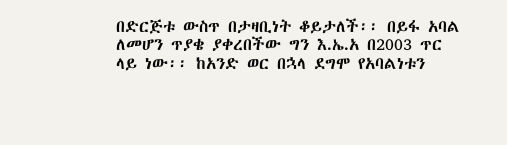በድርጅቱ ውስጥ በታዛቢነት ቆይታለች፡፡ በይፋ አባል ለመሆን ጥያቄ ያቀረበችው ግን እ.ኤ.አ በ2003 ጥር ላይ ነው፡፡ ከአንድ ወር በኋላ ደግሞ የአባልነቱን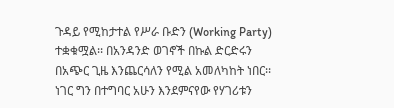ጉዳይ የሚከታተል የሥራ ቡድን (Working Party) ተቋቁሟል፡፡ በአንዳንድ ወገኖች በኩል ድርድሩን በአጭር ጊዜ እንጨርሳለን የሚል አመለካከት ነበር፡፡ ነገር ግን በተግባር አሁን እንደምናየው የሃገሪቱን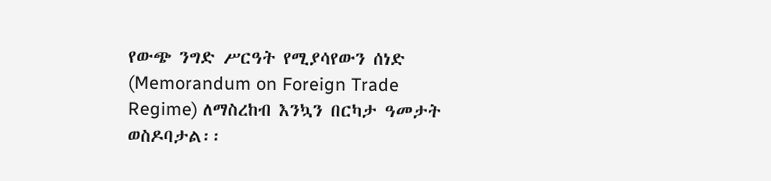የውጭ ንግድ ሥርዓት የሚያሳየውን ሰነድ (Memorandum on Foreign Trade Regime) ለማስረከብ እንኳን በርካታ ዓመታት ወስዶባታል፡፡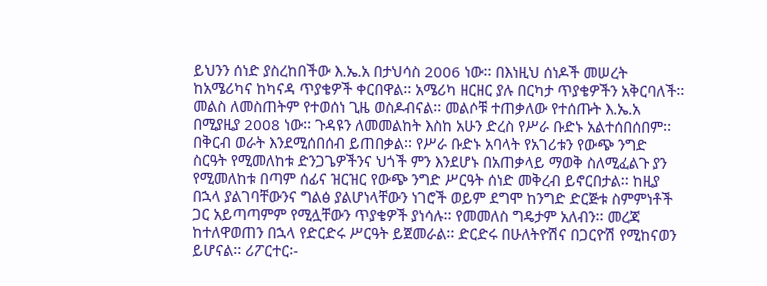ይህንን ሰነድ ያስረከበችው እ.ኤ.አ በታህሳስ 2006 ነው፡፡ በእነዚህ ሰነዶች መሠረት ከአሜሪካና ከካናዳ ጥያቄዎች ቀርበዋል፡፡ አሜሪካ ዘርዘር ያሉ በርካታ ጥያቄዎችን አቅርባለች፡፡ መልስ ለመስጠትም የተወሰነ ጊዜ ወስዶብናል፡፡ መልሶቹ ተጠቃለው የተሰጡት እ.ኤ.አ በሚያዚያ 2008 ነው፡፡ ጉዳዩን ለመመልከት እስከ አሁን ድረስ የሥራ ቡድኑ አልተሰበሰበም፡፡ በቅርብ ወራት እንደሚሰበሰብ ይጠበቃል፡፡ የሥራ ቡድኑ አባላት የአገሪቱን የውጭ ንግድ ስርዓት የሚመለከቱ ድንጋጌዎችንና ህጎች ምን እንደሆኑ በአጠቃላይ ማወቅ ስለሚፈልጉ ያን የሚመለከቱ በጣም ሰፊና ዝርዝር የውጭ ንግድ ሥርዓት ሰነድ መቅረብ ይኖርበታል፡፡ ከዚያ በኋላ ያልገባቸውንና ግልፅ ያልሆነላቸውን ነገሮች ወይም ደግሞ ከንግድ ድርጅቱ ስምምነቶች ጋር አይጣጣምም የሚሏቸውን ጥያቄዎች ያነሳሉ፡፡ የመመለስ ግዴታም አለብን፡፡ መረጃ ከተለዋወጠን በኋላ የድርድሩ ሥርዓት ይጀመራል፡፡ ድርድሩ በሁለትዮሽና በጋርዮሽ የሚከናወን ይሆናል፡፡ ሪፖርተር፡-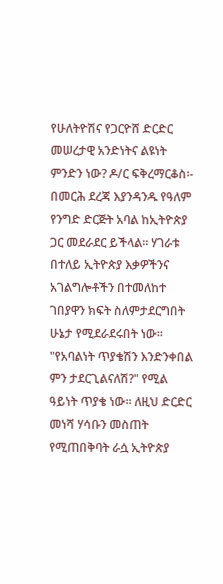የሁለትዮሽና የጋርዮሸ ድርድር መሠረታዊ አንድነትና ልዩነት ምንድን ነው? ዶ/ር ፍቅረማርቆስ፡- በመርሕ ደረጃ እያንዳንዱ የዓለም የንግድ ድርጅት አባል ከኢትዮጵያ ጋር መደራደር ይችላል፡፡ ሃገራቱ በተለይ ኢትዮጵያ እቃዎችንና አገልግሎቶችን በተመለከተ ገበያዋን ክፍት ስለምታደርግበት ሁኔታ የሚደራደሩበት ነው፡፡ "የአባልነት ጥያቄሽን እንድንቀበል ምን ታደርጊልናለሽ?" የሚል ዓይነት ጥያቄ ነው፡፡ ለዚህ ድርድር መነሻ ሃሳቡን መስጠት የሚጠበቅባት ራሷ ኢትዮጵያ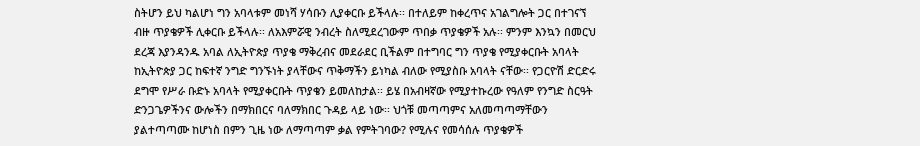ስትሆን ይህ ካልሆነ ግን አባላቱም መነሻ ሃሳቡን ሊያቀርቡ ይችላሉ፡፡ በተለይም ከቀረጥና አገልግሎት ጋር በተገናኘ ብዙ ጥያቄዎች ሊቀርቡ ይችላሉ፡፡ ለአእምሯዊ ንብረት ስለሚደረገውም ጥበቃ ጥያቄዎች አሉ፡፡ ምንም እንኳን በመርህ ደረጃ እያንዳንዱ አባል ለኢትዮጵያ ጥያቄ ማቅረብና መደራደር ቢችልም በተግባር ግን ጥያቄ የሚያቀርቡት አባላት ከኢትዮጵያ ጋር ከፍተኛ ንግድ ግንኙነት ያላቸውና ጥቅማችን ይነካል ብለው የሚያስቡ አባላት ናቸው፡፡ የጋርዮሽ ድርድሩ ደግሞ የሥራ ቡድኑ አባላት የሚያቀርቡት ጥያቄን ይመለከታል፡፡ ይሄ በአብዛኛው የሚያተኩረው የዓለም የንግድ ስርዓት ድንጋጌዎችንና ውሎችን በማክበርና ባለማክበር ጉዳይ ላይ ነው፡፡ ህጎቹ መጣጣምና አለመጣጣማቸውን ያልተጣጣሙ ከሆነስ በምን ጊዜ ነው ለማጣጣም ቃል የምትገባው? የሚሉና የመሳሰሉ ጥያቄዎች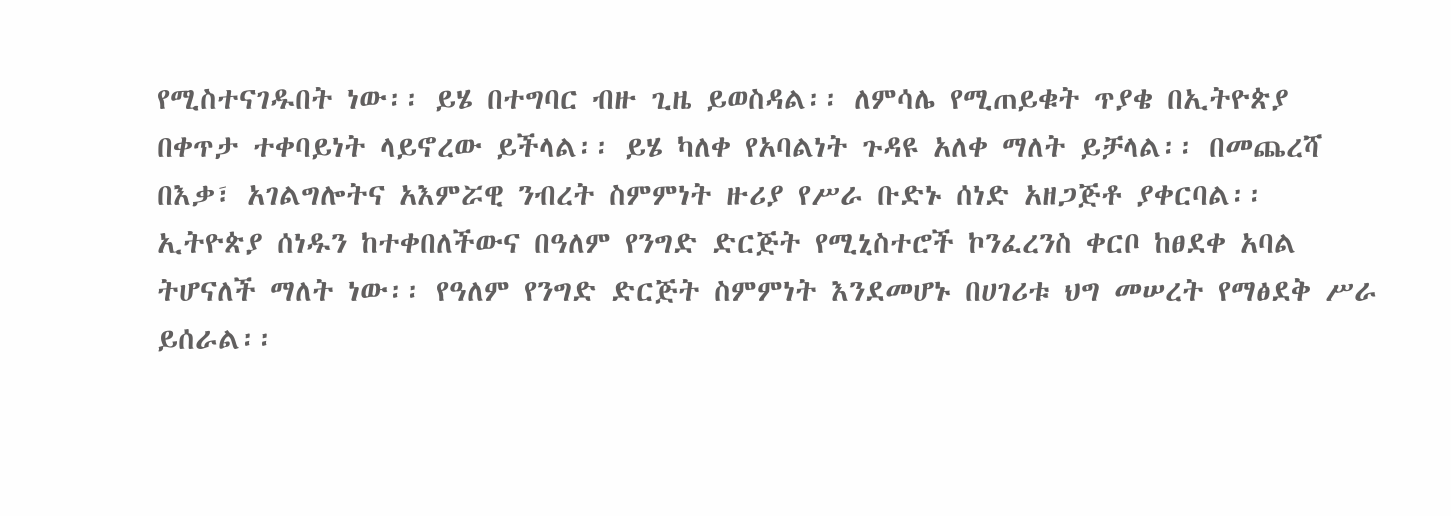የሚስተናገዱበት ነው፡፡ ይሄ በተግባር ብዙ ጊዜ ይወስዳል፡፡ ለምሳሌ የሚጠይቁት ጥያቄ በኢትዮጵያ በቀጥታ ተቀባይነት ላይኖረው ይችላል፡፡ ይሄ ካለቀ የአባልነት ጉዳዩ አለቀ ማለት ይቻላል፡፡ በመጨረሻ በእቃ፣ አገልግሎትና አእምሯዊ ንብረት ስምምነት ዙሪያ የሥራ ቡድኑ ሰነድ አዘጋጅቶ ያቀርባል፡፡ ኢትዮጵያ ሰነዱን ከተቀበለችውና በዓለም የንግድ ድርጅት የሚኒስተሮች ኮንፈረንስ ቀርቦ ከፀደቀ አባል ትሆናለች ማለት ነው፡፡ የዓለም የንግድ ድርጅት ስምምነት እንደመሆኑ በሀገሪቱ ህግ መሠረት የማፅደቅ ሥራ ይሰራል፡፡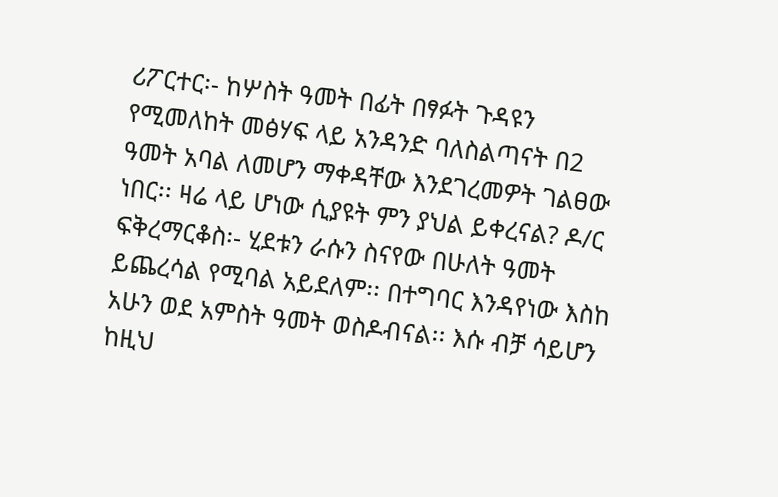ሪፖርተር፡- ከሦስት ዓመት በፊት በፃፉት ጉዳዩን የሚመለከት መፅሃፍ ላይ አንዳንድ ባለስልጣናት በ2 ዓመት አባል ለመሆን ማቀዳቸው እንደገረመዎት ገልፀው ነበር፡፡ ዛሬ ላይ ሆነው ሲያዩት ምን ያህል ይቀረናል? ዶ/ር ፍቅረማርቆስ፡- ሂደቱን ራሱን ስናየው በሁለት ዓመት ይጨረሳል የሚባል አይደለም፡፡ በተግባር እንዳየነው እስከ አሁን ወደ አምስት ዓመት ወስዶብናል፡፡ እሱ ብቻ ሳይሆን ከዚህ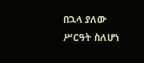በኋላ ያለው ሥርዓት ስለሆነ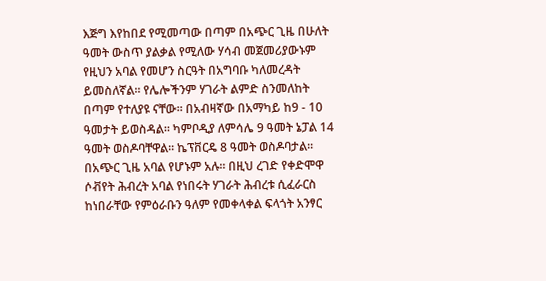እጅግ እየከበደ የሚመጣው በጣም በአጭር ጊዜ በሁለት ዓመት ውስጥ ያልቃል የሚለው ሃሳብ መጀመሪያውኑም የዚህን አባል የመሆን ስርዓት በአግባቡ ካለመረዳት ይመስለኛል፡፡ የሌሎችንም ሃገራት ልምድ ስንመለከት በጣም የተለያዩ ናቸው፡፡ በአብዛኛው በአማካይ ከ9 - 10 ዓመታት ይወስዳል፡፡ ካምቦዲያ ለምሳሌ 9 ዓመት ኔፓል 14 ዓመት ወስዶባቸዋል፡፡ ኬፕቨርዴ 8 ዓመት ወስዶባታል፡፡ በአጭር ጊዜ አባል የሆኑም አሉ፡፡ በዚህ ረገድ የቀድሞዋ ሶቭየት ሕብረት አባል የነበሩት ሃገራት ሕብረቱ ሲፈራርስ ከነበራቸው የምዕራቡን ዓለም የመቀላቀል ፍላጎት አንፃር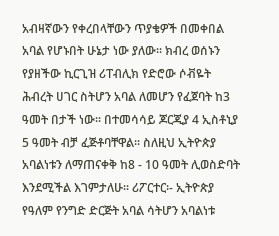አብዛኛውን የቀረበላቸውን ጥያቄዎች በመቀበል አባል የሆኑበት ሁኔታ ነው ያለው፡፡ ክብረ ወሰኑን የያዘችው ኪርጊዝ ሪፐብሊክ የድሮው ሶቭዬት ሕብረት ሀገር ስትሆን አባል ለመሆን የፈጀባት ከ3 ዓመት በታች ነው፡፡ በተመሳሳይ ጆርጂያ 4 ኢስቶኒያ 5 ዓመት ብቻ ፈጅቶባቸዋል፡፡ ስለዚህ ኢትዮጵያ አባልነቱን ለማጠናቀቅ ከ8 - 10 ዓመት ሊወስድባት እንደሚችል እገምታለሁ፡፡ ሪፖርተር፡- ኢትዮጵያ የዓለም የንግድ ድርጅት አባል ሳትሆን አባልነቱ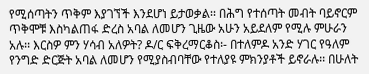የሚሰጣትን ጥቅም እያገኘች እንደሆነ ይታወቃል፡፡ በሕግ የተሰጣት መብት ባይኖርም ጥቅሞቹ እስካልጠፋ ድረስ አባል ለመሆን ጊዜው አሁን አይደለም የሚሉ ምሁራን አሉ፡፡ እርስዎ ምን ሃሳብ አለዎት? ዶ/ር ፍቅረማርቆስ፡- በተለምዶ አንድ ሃገር የዓለም የንግድ ድርጅት አባል ለመሆን የሚያስብባቸው የተለያዩ ምክንያቶች ይኖራሉ፡፡ በሁለት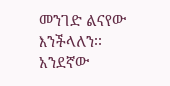መንገድ ልናየው እንችላለን፡፡ አንደኛው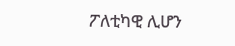ፖለቲካዊ ሊሆን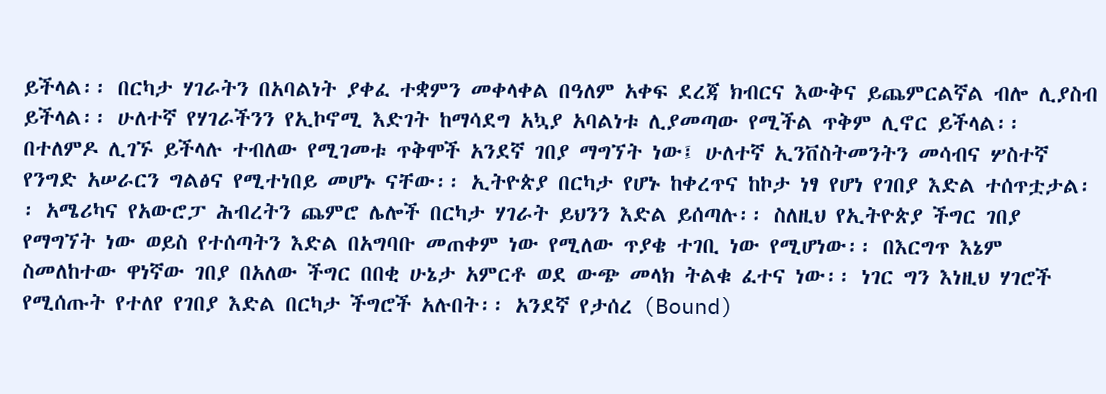ይችላል፡፡ በርካታ ሃገራትን በአባልነት ያቀፈ ተቋምን መቀላቀል በዓለም አቀፍ ደረጃ ክብርና እውቅና ይጨምርልኛል ብሎ ሊያስብ ይችላል፡፡ ሁለተኛ የሃገራችንን የኢኮኖሚ እድገት ከማሳደግ አኳያ አባልነቱ ሊያመጣው የሚችል ጥቅም ሊኖር ይችላል፡፡ በተለምዶ ሊገኙ ይችላሉ ተብለው የሚገመቱ ጥቅሞች አንደኛ ገበያ ማግኘት ነው፤ ሁለተኛ ኢንቨስትመንትን መሳብና ሦስተኛ የንግድ አሠራርን ግልፅና የሚተነበይ መሆኑ ናቸው፡፡ ኢትዮጵያ በርካታ የሆኑ ከቀረጥና ከኮታ ነፃ የሆነ የገበያ እድል ተሰጥቷታል፡፡ አሜሪካና የአውሮፓ ሕብረትን ጨምሮ ሌሎች በርካታ ሃገራት ይህንን እድል ይሰጣሉ፡፡ ስለዚህ የኢትዮጵያ ችግር ገበያ የማግኘት ነው ወይስ የተሰጣትን እድል በአግባቡ መጠቀም ነው የሚለው ጥያቄ ተገቢ ነው የሚሆነው፡፡ በእርግጥ እኔም ስመለከተው ዋነኛው ገበያ በአለው ችግር በበቂ ሁኔታ አምርቶ ወደ ውጭ መላክ ትልቁ ፈተና ነው፡፡ ነገር ግን እነዚህ ሃገሮች የሚሰጡት የተለየ የገበያ እድል በርካታ ችግሮች አሉበት፡፡ አንደኛ የታሰረ (Bound)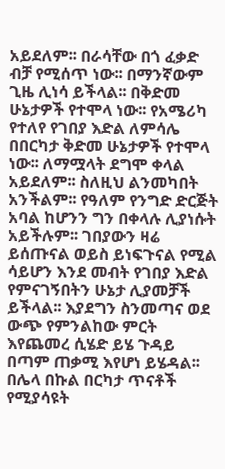አይደለም፡፡ በራሳቸው በጎ ፈቃድ ብቻ የሚሰጥ ነው፡፡ በማንኛውም ጊዜ ሊነሳ ይችላል፡፡ በቅድመ ሁኔታዎች የተሞላ ነው፡፡ የአሜሪካ የተለየ የገበያ እድል ለምሳሌ በበርካታ ቅድመ ሁኔታዎች የተሞላ ነው፡፡ ለማሟላት ደግሞ ቀላል አይደለም፡፡ ስለዚህ ልንመካበት አንችልም፡፡ የዓለም የንግድ ድርጅት አባል ከሆንን ግን በቀላሉ ሊያነሱት አይችሉም፡፡ ገበያውን ዛሬ ይሰጡናል ወይስ ይነፍጉናል የሚል ሳይሆን እንደ መብት የገበያ እድል የምናገኝበትን ሁኔታ ሊያመቻች ይችላል፡፡ እያደግን ስንመጣና ወደ ውጭ የምንልከው ምርት እየጨመረ ሲሄድ ይሄ ጉዳይ በጣም ጠቃሚ እየሆነ ይሄዳል፡፡ በሌላ በኩል በርካታ ጥናቶች የሚያሳዩት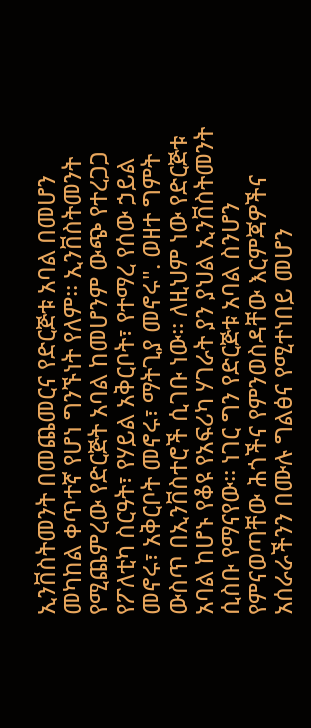ኢንቨስትመንት በመጨመርና የድርጅቱ አባል በመሆን መካከል ቀጥተኛ የሆነ ግንኙነት የለም፡፡ ኢንቨስትመንት የሚጨምረው የድርጅት አባል ከመሆንም ውጭ የተረጋጋ የፖለቲካ ስርዓት፣ የሃይል አቅርቦት፣ የተማረ የሰው ኃይል መኖሩ፣ አቅርቦት መኖሩ፣ ማትጊያ መኖሩ". ወዘተ ግምት ውስጥ በኢንቨስተሮች ሲገቡ ነው፡፡ ለዚህም ነው የድርጅቱ አባል ከሆኑ የቆዩ የአፍሪካ ሃገራት ያን ያህል ኢንቨስትመንት ሲስቡ የማናየው፡፡ ነገር ግን የድርጅቱ አባል ስንሆን የምናወጣቸው ሕጎችና የምንወስዳቸው እርምጃዎችና አሰራራችንን በሙሉ ግልፅና የሚተነበይ መሆን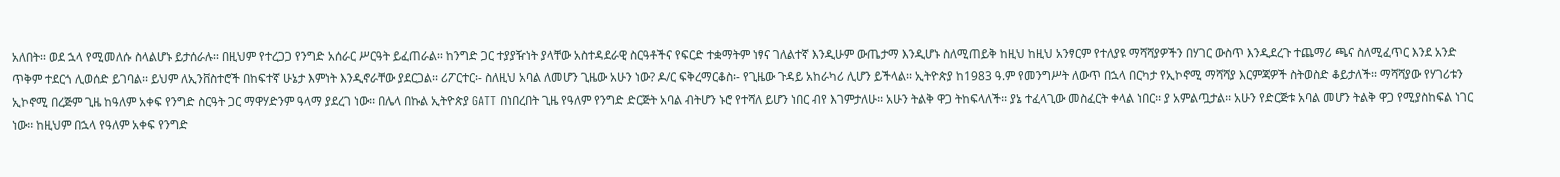አለበት፡፡ ወደ ኋላ የሚመለሱ ስላልሆኑ ይታሰራሉ፡፡ በዚህም የተረጋጋ የንግድ አሰራር ሥርዓት ይፈጠራል፡፡ ከንግድ ጋር ተያያዥነት ያላቸው አስተዳደራዊ ስርዓቶችና የፍርድ ተቋማትም ነፃና ገለልተኛ እንዲሁም ውጤታማ እንዲሆኑ ስለሚጠይቅ ከዚህ ከዚህ አንፃርም የተለያዩ ማሻሻያዎችን በሃገር ውስጥ እንዲደረጉ ተጨማሪ ጫና ስለሚፈጥር እንደ አንድ ጥቅም ተደርጎ ሊወሰድ ይገባል፡፡ ይህም ለኢንቨስተሮች በከፍተኛ ሁኔታ እምነት እንዲኖራቸው ያደርጋል፡፡ ሪፖርተር፡- ስለዚህ አባል ለመሆን ጊዜው አሁን ነው? ዶ/ር ፍቅረማርቆስ፡- የጊዜው ጉዳይ አከራካሪ ሊሆን ይችላል፡፡ ኢትዮጵያ ከ1983 ዓ.ም የመንግሥት ለውጥ በኋላ በርካታ የኢኮኖሚ ማሻሻያ እርምጃዎች ስትወስድ ቆይታለች፡፡ ማሻሻያው የሃገሪቱን ኢኮኖሚ በረጅም ጊዜ ከዓለም አቀፍ የንግድ ስርዓት ጋር ማዋሃድንም ዓላማ ያደረገ ነው፡፡ በሌላ በኩል ኢትዮጵያ GATT በነበረበት ጊዜ የዓለም የንግድ ድርጅት አባል ብትሆን ኑሮ የተሻለ ይሆን ነበር ብየ እገምታለሁ፡፡ አሁን ትልቅ ዋጋ ትከፍላለች፡፡ ያኔ ተፈላጊው መስፈርት ቀላል ነበር፡፡ ያ አምልጧታል፡፡ አሁን የድርጅቱ አባል መሆን ትልቅ ዋጋ የሚያስከፍል ነገር ነው፡፡ ከዚህም በኋላ የዓለም አቀፍ የንግድ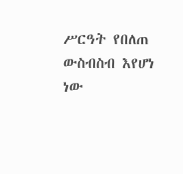ሥርዓት የበለጠ ውስብስብ እየሆነ ነው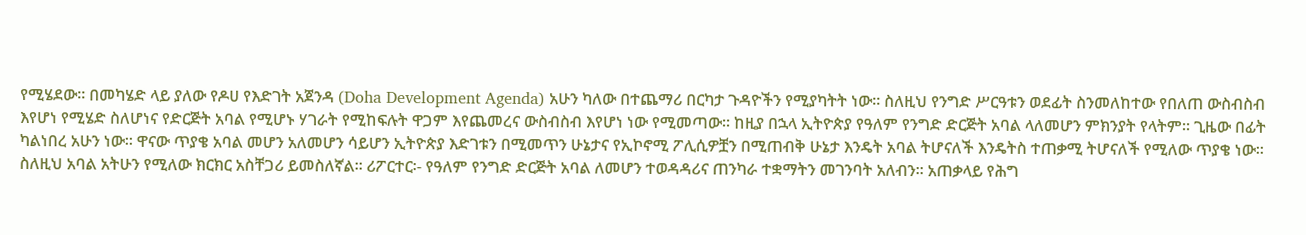የሚሄደው፡፡ በመካሄድ ላይ ያለው የዶሀ የእድገት አጀንዳ (Doha Development Agenda) አሁን ካለው በተጨማሪ በርካታ ጉዳዮችን የሚያካትት ነው፡፡ ስለዚህ የንግድ ሥርዓቱን ወደፊት ስንመለከተው የበለጠ ውስብስብ እየሆነ የሚሄድ ስለሆነና የድርጅት አባል የሚሆኑ ሃገራት የሚከፍሉት ዋጋም እየጨመረና ውስብስብ እየሆነ ነው የሚመጣው፡፡ ከዚያ በኋላ ኢትዮጵያ የዓለም የንግድ ድርጅት አባል ላለመሆን ምክንያት የላትም፡፡ ጊዜው በፊት ካልነበረ አሁን ነው፡፡ ዋናው ጥያቄ አባል መሆን አለመሆን ሳይሆን ኢትዮጵያ እድገቱን በሚመጥን ሁኔታና የኢኮኖሚ ፖሊሲዎቿን በሚጠብቅ ሁኔታ እንዴት አባል ትሆናለች እንዴትስ ተጠቃሚ ትሆናለች የሚለው ጥያቄ ነው፡፡ ስለዚህ አባል አትሁን የሚለው ክርክር አስቸጋሪ ይመስለኛል፡፡ ሪፖርተር፡- የዓለም የንግድ ድርጅት አባል ለመሆን ተወዳዳሪና ጠንካራ ተቋማትን መገንባት አለብን፡፡ አጠቃላይ የሕግ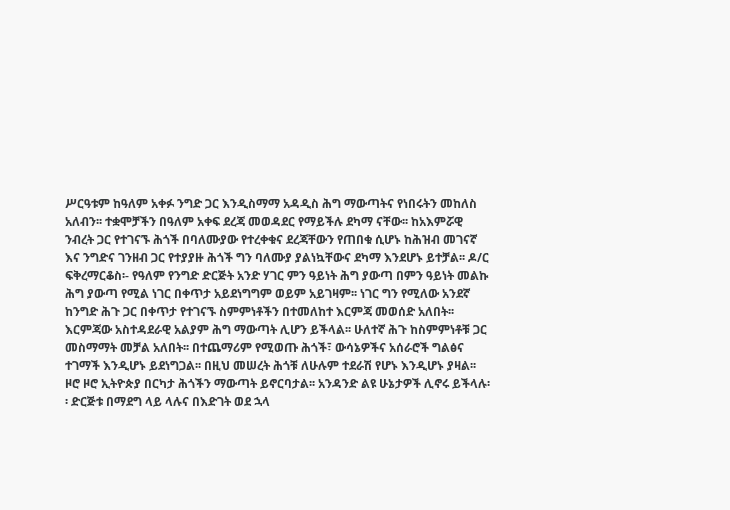ሥርዓቱም ከዓለም አቀፉ ንግድ ጋር እንዲስማማ አዳዲስ ሕግ ማውጣትና የነበሩትን መከለስ አለብን፡፡ ተቋሞቻችን በዓለም አቀፍ ደረጃ መወዳደር የማይችሉ ደካማ ናቸው፡፡ ከአእምሯዊ ንብረት ጋር የተገናኙ ሕጎች በባለሙያው የተረቀቁና ደረጃቸውን የጠበቁ ሲሆኑ ከሕዝብ መገናኛ እና ንግድና ገንዘብ ጋር የተያያዙ ሕጎች ግን ባለሙያ ያልነኳቸውና ደካማ እንደሆኑ ይተቻል፡፡ ዶ/ር ፍቅረማርቆስ፡- የዓለም የንግድ ድርጅት አንድ ሃገር ምን ዓይነት ሕግ ያውጣ በምን ዓይነት መልኩ ሕግ ያውጣ የሚል ነገር በቀጥታ አይደነግግም ወይም አይገዛም፡፡ ነገር ግን የሚለው አንደኛ ከንግድ ሕጉ ጋር በቀጥታ የተገናኙ ስምምነቶችን በተመለከተ እርምጃ መወሰድ አለበት፡፡ እርምጃው አስተዳደራዊ አልያም ሕግ ማውጣት ሊሆን ይችላል፡፡ ሁለተኛ ሕጉ ከስምምነቶቹ ጋር መስማማት መቻል አለበት፡፡ በተጨማሪም የሚወጡ ሕጎች፣ ውሳኔዎችና አሰራሮች ግልፅና ተገማች እንዲሆኑ ይደነግጋል፡፡ በዚህ መሠረት ሕጎቹ ለሁሉም ተደራሽ የሆኑ እንዲሆኑ ያዛል፡፡ ዞሮ ዞሮ ኢትዮጵያ በርካታ ሕጎችን ማውጣት ይኖርባታል፡፡ አንዳንድ ልዩ ሁኔታዎች ሊኖሩ ይችላሉ፡፡ ድርጅቱ በማደግ ላይ ላሉና በእድገት ወደ ኋላ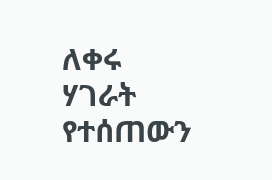ለቀሩ ሃገራት የተሰጠውን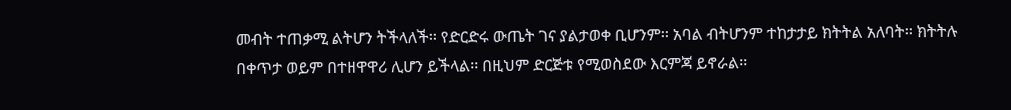መብት ተጠቃሚ ልትሆን ትችላለች፡፡ የድርድሩ ውጤት ገና ያልታወቀ ቢሆንም፡፡ አባል ብትሆንም ተከታታይ ክትትል አለባት፡፡ ክትትሉ በቀጥታ ወይም በተዘዋዋሪ ሊሆን ይችላል፡፡ በዚህም ድርጅቱ የሚወስደው እርምጃ ይኖራል፡፡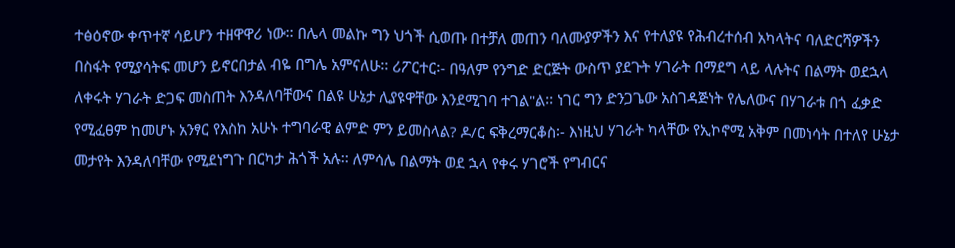ተፅዕኖው ቀጥተኛ ሳይሆን ተዘዋዋሪ ነው፡፡ በሌላ መልኩ ግን ህጎች ሲወጡ በተቻለ መጠን ባለሙያዎችን እና የተለያዩ የሕብረተሰብ አካላትና ባለድርሻዎችን በስፋት የሚያሳትፍ መሆን ይኖርበታል ብዬ በግሌ አምናለሁ፡፡ ሪፖርተር፡- በዓለም የንግድ ድርጅት ውስጥ ያደጉት ሃገራት በማደግ ላይ ላሉትና በልማት ወደኋላ ለቀሩት ሃገራት ድጋፍ መስጠት እንዳለባቸውና በልዩ ሁኔታ ሊያዩዋቸው እንደሚገባ ተገል"ል፡፡ ነገር ግን ድንጋጌው አስገዳጅነት የሌለውና በሃገራቱ በጎ ፈቃድ የሚፈፀም ከመሆኑ አንፃር የእስከ አሁኑ ተግባራዊ ልምድ ምን ይመስላል? ዶ/ር ፍቅረማርቆስ፡- እነዚህ ሃገራት ካላቸው የኢኮኖሚ አቅም በመነሳት በተለየ ሁኔታ መታየት እንዳለባቸው የሚደነግጉ በርካታ ሕጎች አሉ፡፡ ለምሳሌ በልማት ወደ ኋላ የቀሩ ሃገሮች የግብርና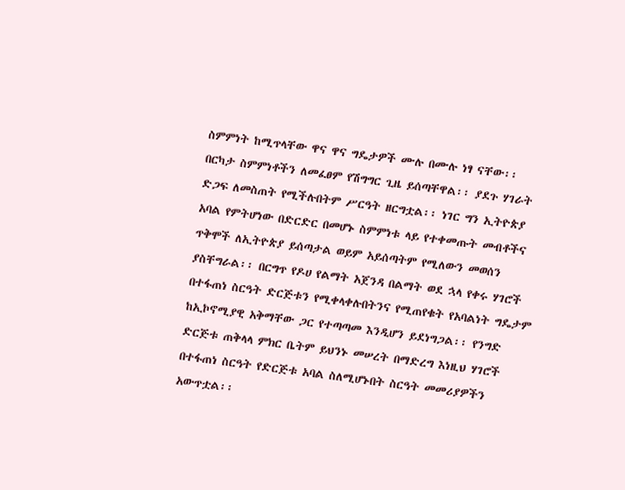ስምምነት ከሚጥላቸው ዋና ዋና ግዴታዎች ሙሉ በሙሉ ነፃ ናቸው፡፡ በርካታ ስምምነቶችን ለመፈፀም የሽግግር ጊዜ ይሰጣቸዋል፡፡ ያደጉ ሃገራት ድጋፍ ለመስጠት የሚችሉበትም ሥርዓት ዘርግቷል፡፡ ነገር ግን ኢትዮጵያ አባል የምትሆነው በድርድር በመሆኑ ስምምነቱ ላይ የተቀመጡት መብቶችና ጥቅሞች ለኢትዮጵያ ይሰጣታል ወይም አይሰጣትም የሚለውን መወሰን ያስቸግራል፡፡ በርግጥ የዶሀ የልማት አጀንዳ በልማት ወደ ኋላ የቀሩ ሃገሮች በተፋጠነ ስርዓት ድርጅቱን የሚቀላቀሉበትንና የሚጠየቁት የአባልነት ግዴታም ከኢኮኖሚያዊ አቅማቸው ጋር የተጣጣመ እንዲሆን ይደነግጋል፡፡ የንግድ ድርጅቱ ጠቅላላ ምክር ቤትም ይህንኑ መሠረት በማድረግ እነዚህ ሃገሮች በተፋጠነ ስርዓት የድርጅቱ አባል ስለሚሆኑበት ስርዓት መመሪያዎችን አውጥቷል፡፡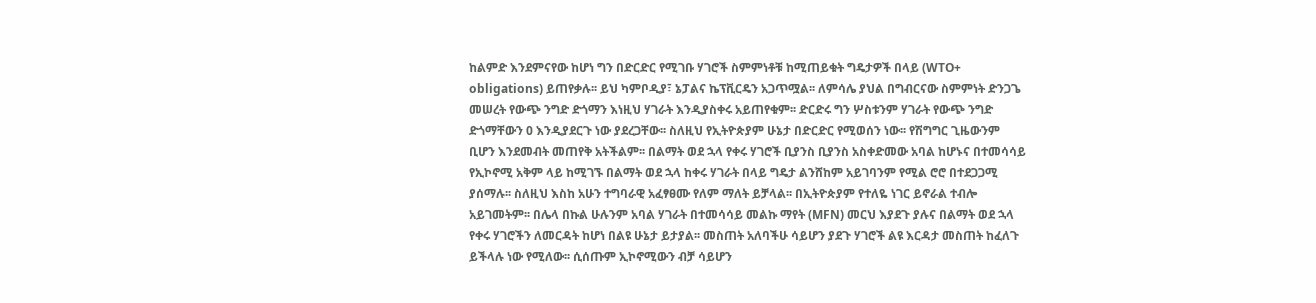ከልምድ እንደምናየው ከሆነ ግን በድርድር የሚገቡ ሃገሮች ስምምነቶቹ ከሚጠይቁት ግዴታዎች በላይ (WTO+ obligations) ይጠየቃሉ፡፡ ይህ ካምቦዲያ፣ ኔፓልና ኬፕቪርዴን አጋጥሟል፡፡ ለምሳሌ ያህል በግብርናው ስምምነት ድንጋጌ መሠረት የውጭ ንግድ ድጎማን እነዚህ ሃገራት እንዲያስቀሩ አይጠየቁም፡፡ ድርድሩ ግን ሦስቱንም ሃገራት የውጭ ንግድ ድጎማቸውን 0 እንዲያደርጉ ነው ያደረጋቸው፡፡ ስለዚህ የኢትዮጵያም ሁኔታ በድርድር የሚወሰን ነው፡፡ የሽግግር ጊዜውንም ቢሆን እንደመብት መጠየቅ አትችልም፡፡ በልማት ወደ ኋላ የቀሩ ሃገሮች ቢያንስ ቢያንስ አስቀድመው አባል ከሆኑና በተመሳሳይ የኢኮኖሚ አቅም ላይ ከሚገኙ በልማት ወደ ኋላ ከቀሩ ሃገራት በላይ ግዴታ ልንሸከም አይገባንም የሚል ሮሮ በተደጋጋሚ ያሰማሉ፡፡ ስለዚህ እስከ አሁን ተግባራዊ አፈፃፀሙ የለም ማለት ይቻላል፡፡ በኢትዮጵያም የተለዬ ነገር ይኖራል ተብሎ አይገመትም፡፡ በሌላ በኩል ሁሉንም አባል ሃገራት በተመሳሳይ መልኩ ማየት (MFN) መርህ እያደጉ ያሉና በልማት ወደ ኋላ የቀሩ ሃገሮችን ለመርዳት ከሆነ በልዩ ሁኔታ ይታያል፡፡ መስጠት አለባችሁ ሳይሆን ያደጉ ሃገሮች ልዩ እርዳታ መስጠት ከፈለጉ ይችላሉ ነው የሚለው፡፡ ሲሰጡም ኢኮኖሚውን ብቻ ሳይሆን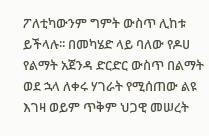ፖለቲካውንም ግምት ውስጥ ሊከቱ ይችላሉ፡፡ በመካሄድ ላይ ባለው የዶሀ የልማት አጀንዳ ድርድር ውስጥ በልማት ወደ ኋላ ለቀሩ ሃገራት የሚሰጠው ልዩ እገዛ ወይም ጥቅም ህጋዊ መሠረት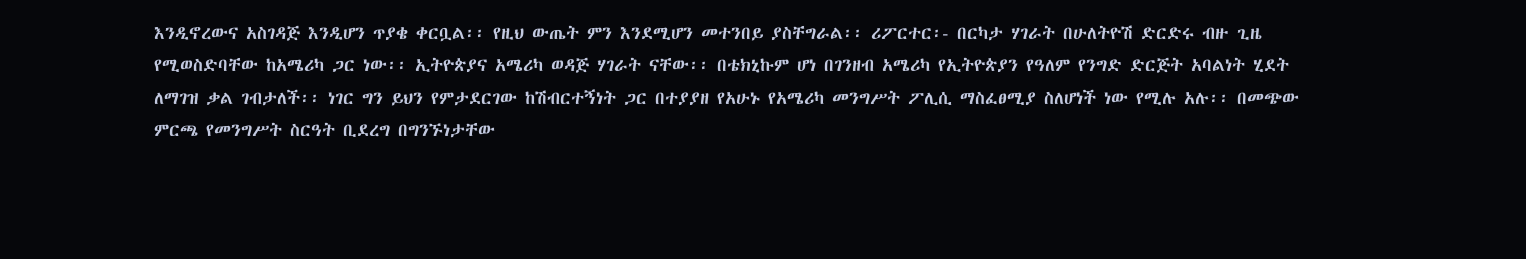እንዲኖረውና አስገዳጅ እንዲሆን ጥያቄ ቀርቧል፡፡ የዚህ ውጤት ምን እንደሚሆን መተንበይ ያስቸግራል፡፡ ሪፖርተር፡- በርካታ ሃገራት በሁለትዮሽ ድርድሩ ብዙ ጊዜ የሚወስድባቸው ከአሜሪካ ጋር ነው፡፡ ኢትዮጵያና አሜሪካ ወዳጅ ሃገራት ናቸው፡፡ በቴክኒኩም ሆነ በገንዘብ አሜሪካ የኢትዮጵያን የዓለም የንግድ ድርጅት አባልነት ሂደት ለማገዝ ቃል ገብታለች፡፡ ነገር ግን ይህን የምታደርገው ከሽብርተኝነት ጋር በተያያዘ የአሁኑ የአሜሪካ መንግሥት ፖሊሲ ማስፈፀሚያ ስለሆነች ነው የሚሉ አሉ፡፡ በመጭው ምርጫ የመንግሥት ስርዓት ቢደረግ በግንኙነታቸው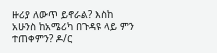ዙሪያ ለውጥ ይኖራል? እስከ አሁንስ ከአሜሪካ በጉዳዩ ላይ ምን ተጠቀምን? ዶ/ር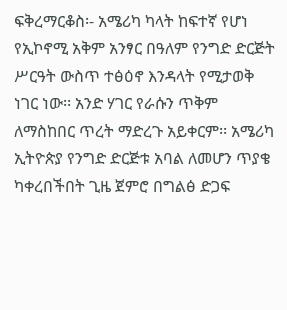ፍቅረማርቆስ፡- አሜሪካ ካላት ከፍተኛ የሆነ የኢኮኖሚ አቅም አንፃር በዓለም የንግድ ድርጅት ሥርዓት ውስጥ ተፅዕኖ እንዳላት የሚታወቅ ነገር ነው፡፡ አንድ ሃገር የራሱን ጥቅም ለማስከበር ጥረት ማድረጉ አይቀርም፡፡ አሜሪካ ኢትዮጵያ የንግድ ድርጅቱ አባል ለመሆን ጥያቄ ካቀረበችበት ጊዜ ጀምሮ በግልፅ ድጋፍ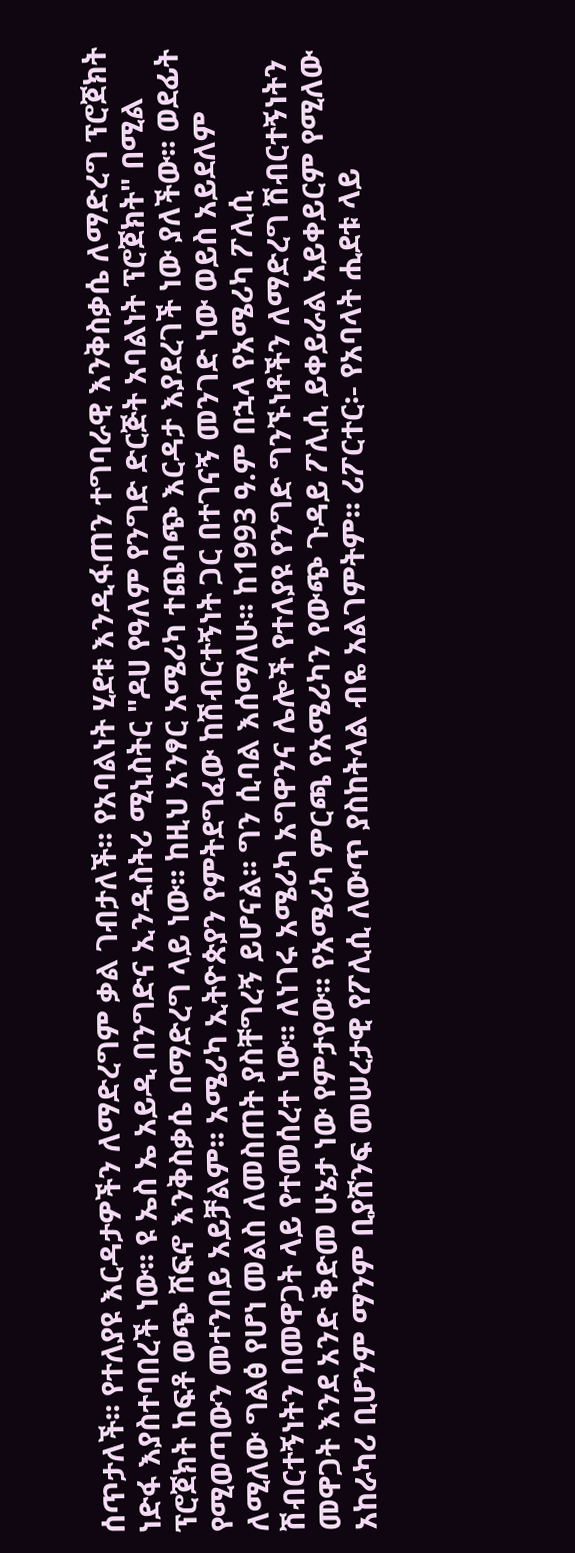ሰጥታለች፡፡ የተለያዩ እርዳታዎችን ለማድረግም ቃል ገብታለች፡፡ የአባልነት ሂደቱ እንዲፋጠን ተግባራዊ እንቅስቃሴ ለማድረግ ፕሮጀክት ነድፋ እያስተባበረች ነው፡፡ ዩ ኤስ ኤ አይዲ በንግድና ኢንዱስትሪ ሚኒስትር "ዶሀ የዓለም የንግድ ድርጅት አባልነት ፕሮጀክት" በሚል ፕሮጀክት ከፍቶ ወጭ ሸፍኖ እንቅስቃሴ በማድረግ ላይ ነው፡፡ ከዚህ አንፃር አሜሪካ ተጨባጭ እርዳታ እያደረገች ነው ያለችው፡፡ ወደፊት የሚወጣውን መተንበይ አይቻልም፡፡ አሜሪካ ኢትዮጵያን የምትደግፈው ከሽብርተኝነት ጋር በተገናኝ መንገድ ነው ወይስ አይደለም ለሚለው ግልፅ የሆነ መልስ ለመስጠት ያስቸግረኝ ይሆናል፡፡ ግን ሲባል እሰማለሁ፡፡ ከ1993 ዓ.ም በኋላ የአሜሪካ ፖሊሲ ሽብርተኝነትን በመዋጋት ላይ የተመሰረተ ነው፡፡ ለነገሩ አሜሪካ አግዋንና ሌሎች የተለያዩ የንግድ ግንኙነቶችን ለማድረግ ሽብርተኝነትን መዋጋት እንደ አንድ ቅድመ ሁኔታ ነው የምታየው፡፡ የአሜሪካ ምርጫ የአሜሪካን የውጭ ጉዳይ ፖሊሲ ይቀይራል አይቀይርም የሚለው አከራካሪ ቢሆንም ማንም ቢያሸንፍ መሠረታዊ የፖሊሲ ለውጥ ያስከትላል ብዬ አልገምትም፡፡ ሪፖርተር፡- የአባላት ሒደቱ ላይ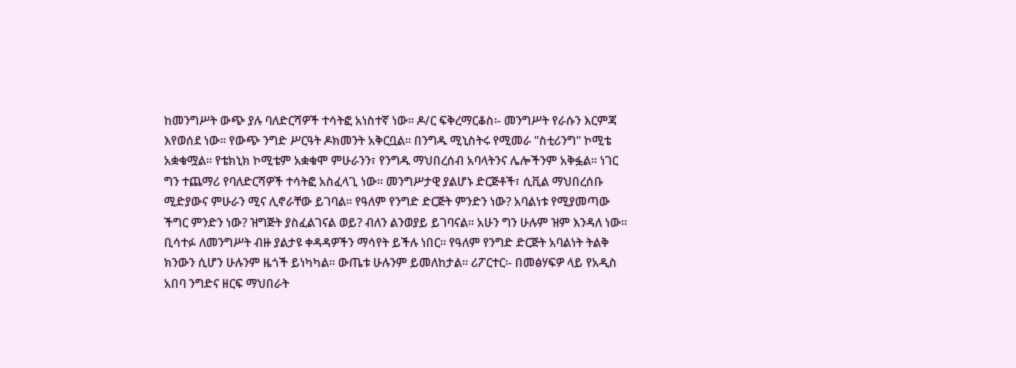ከመንግሥት ውጭ ያሉ ባለድርሻዎች ተሳትፎ አነስተኛ ነው፡፡ ዶ/ር ፍቅረማርቆስ፡- መንግሥት የራሱን እርምጃ እየወሰደ ነው፡፡ የውጭ ንግድ ሥርዓት ዶክመንት አቅርቧል፡፡ በንግዱ ሚኒስትሩ የሚመራ "ስቲሪንግ" ኮሚቴ አቋቁሟል፡፡ የቴክኒክ ኮሚቴም አቋቁሞ ምሁራንን፣ የንግዱ ማህበረሰብ አባላትንና ሌሎችንም አቅፏል፡፡ ነገር ግን ተጨማሪ የባለድርሻዎች ተሳትፎ አስፈላጊ ነው፡፡ መንግሥታዊ ያልሆኑ ድርጅቶች፣ ሲቪል ማህበረሰቡ ሚድያውና ምሁራን ሚና ሊኖራቸው ይገባል፡፡ የዓለም የንግድ ድርጅት ምንድን ነው? አባልነቱ የሚያመጣው ችግር ምንድን ነው? ዝግጅት ያስፈልገናል ወይ? ብለን ልንወያይ ይገባናል፡፡ አሁን ግን ሁሉም ዝም እንዳለ ነው፡፡ ቢሳተፉ ለመንግሥት ብዙ ያልታዩ ቀዳዳዎችን ማሳየት ይችሉ ነበር፡፡ የዓለም የንግድ ድርጅት አባልነት ትልቅ ክንውን ሲሆን ሁሉንም ዜጎች ይነካካል፡፡ ውጤቱ ሁሉንም ይመለከታል፡፡ ሪፖርተር፡- በመፅሃፍዎ ላይ የአዲስ አበባ ንግድና ዘርፍ ማህበራት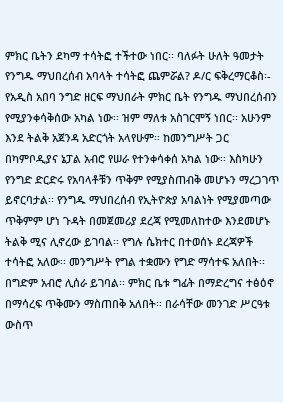ምክር ቤትን ደካማ ተሳትፎ ተችተው ነበር፡፡ ባለፉት ሁለት ዓመታት የንግዱ ማህበረሰብ አባላት ተሳትፎ ጨምሯል? ዶ/ር ፍቅረማርቆስ፡- የአዲስ አበባ ንግድ ዘርፍ ማህበራት ምክር ቤት የንግዱ ማህበረሰብን የሚያንቀሳቅሰው አካል ነው፡፡ ዝም ማለቱ አስገርሞኝ ነበር፡፡ አሁንም እንደ ትልቅ አጀንዳ አድርጎት አላየሁም፡፡ ከመንግሥት ጋር በካምቦዲያና ኔፓል አብሮ የሠራ የተንቀሳቀሰ አካል ነው፡፡ እስካሁን የንግድ ድርድሩ የአባላቶቹን ጥቅም የሚያስጠብቅ መሆኑን ማረጋገጥ ይኖርባታል፡፡ የንግዱ ማህበረሰብ የኢትዮጵያ አባልነት የሚያመጣው ጥቅምም ሆነ ጉዳት በመጀመሪያ ደረጃ የሚመለከተው እንደመሆኑ ትልቅ ሚና ሊኖረው ይገባል፡፡ የግሉ ሴክተር በተወሰኑ ደረጃዎች ተሳትፎ አለው፡፡ መንግሥት የግል ተቋሙን የግድ ማሳተፍ አለበት፡፡ በግድም አብሮ ሊሰራ ይገባል፡፡ ምክር ቤቱ ግፊት በማድረግና ተፅዕኖ በማሳረፍ ጥቅሙን ማስጠበቅ አለበት፡፡ በራሳቸው መንገድ ሥርዓቱ ውስጥ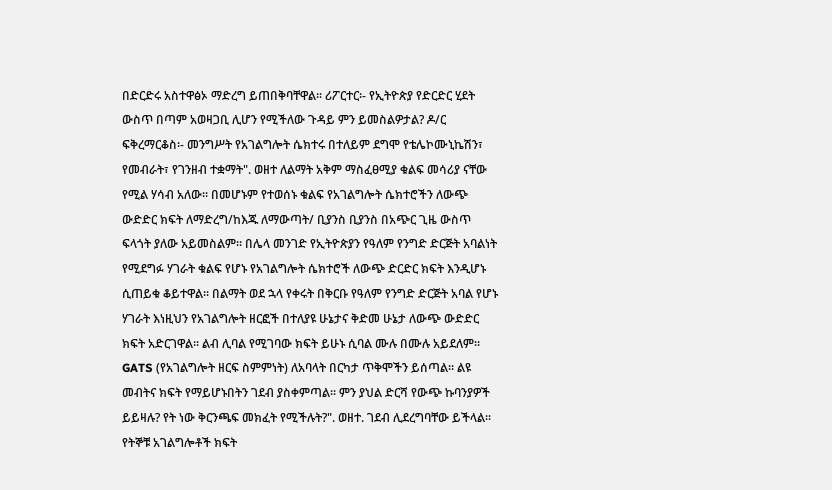በድርድሩ አስተዋፅኦ ማድረግ ይጠበቅባቸዋል፡፡ ሪፖርተር፡- የኢትዮጵያ የድርድር ሂደት ውስጥ በጣም አወዛጋቢ ሊሆን የሚችለው ጉዳይ ምን ይመስልዎታል? ዶ/ር ፍቅረማርቆስ፡- መንግሥት የአገልግሎት ሴክተሩ በተለይም ደግሞ የቴሌኮሙኒኬሽን፣ የመብራት፣ የገንዘብ ተቋማት". ወዘተ ለልማት አቅም ማስፈፀሚያ ቁልፍ መሳሪያ ናቸው የሚል ሃሳብ አለው፡፡ በመሆኑም የተወሰኑ ቁልፍ የአገልግሎት ሴክተሮችን ለውጭ ውድድር ክፍት ለማድረግ/ከእጁ ለማውጣት/ ቢያንስ ቢያንስ በአጭር ጊዜ ውስጥ ፍላጎት ያለው አይመስልም፡፡ በሌላ መንገድ የኢትዮጵያን የዓለም የንግድ ድርጅት አባልነት የሚደግፉ ሃገራት ቁልፍ የሆኑ የአገልግሎት ሴክተሮች ለውጭ ድርድር ክፍት እንዲሆኑ ሲጠይቁ ቆይተዋል፡፡ በልማት ወደ ኋላ የቀሩት በቅርቡ የዓለም የንግድ ድርጅት አባል የሆኑ ሃገራት እነዚህን የአገልግሎት ዘርፎች በተለያዩ ሁኔታና ቅድመ ሁኔታ ለውጭ ውድድር ክፍት አድርገዋል፡፡ ልብ ሊባል የሚገባው ክፍት ይሁኑ ሲባል ሙሉ በሙሉ አይደለም፡፡ GATS (የአገልግሎት ዘርፍ ስምምነት) ለአባላት በርካታ ጥቅሞችን ይሰጣል፡፡ ልዩ መብትና ክፍት የማይሆኑበትን ገደብ ያስቀምጣል፡፡ ምን ያህል ድርሻ የውጭ ኩባንያዎች ይይዛሉ? የት ነው ቅርንጫፍ መክፈት የሚችሉት?". ወዘተ. ገደብ ሊደረግባቸው ይችላል፡፡ የትኞቹ አገልግሎቶች ክፍት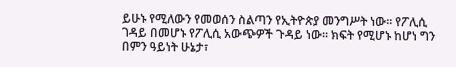ይሁኑ የሚለውን የመወሰን ስልጣን የኢትዮጵያ መንግሥት ነው፡፡ የፖሊሲ ገዳይ በመሆኑ የፖሊሲ አውጭዎች ጉዳይ ነው፡፡ ክፍት የሚሆኑ ከሆነ ግን በምን ዓይነት ሁኔታ፣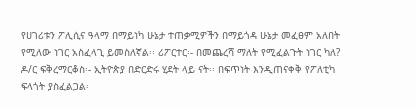የሀገሪቱን ፖሊሲና ዓላማ በማይነካ ሁኔታ ተጠቃሚዎችን በማይጎዳ ሁኔታ መፈፀም አለበት የሚለው ነገር አስፈላጊ ይመስለኛል፡፡ ሪፖርተር፡- በመጨረሻ ማለት የሚፈልጉት ነገር ካለ? ዶ/ር ፍቅረማርቆስ፡- ኢትዮጵያ በድርድሩ ሂደት ላይ ናት፡፡ በፍጥነት እንዲጠናቀቅ የፖለቲካ ፍላጎት ያስፈልጋል፡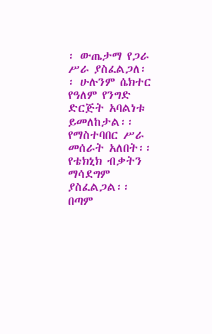፡ ውጤታማ የጋራ ሥራ ያስፈልጋለ፡፡ ሁሉንም ሴክተር የዓለም የንግድ ድርጅት አባልነቱ ይመለከታል፡፡ የማስተባበር ሥራ መሰራት አለበት፡፡ የቴክኒክ ብቃትን ማሳደግም ያስፈልጋል፡፡ በጣም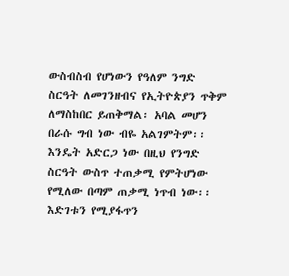ውስብስብ የሆነውን የዓለም ንግድ ስርዓት ለመገንዘብና የኢትዮጵያን ጥቅም ለማስከበር ይጠቅማል፡ አባል መሆን በራሱ ግብ ነው ብዬ አልገምትም፡፡ እንዴት አድርጋ ነው በዚህ የንግድ ስርዓት ውስጥ ተጠቃሚ የምትሆነው የሚለው በጣም ጠቃሚ ነጥብ ነው፡፡ እድገቱን የሚያፋጥን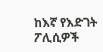ከእኛ የእድገት ፖሊሲዎች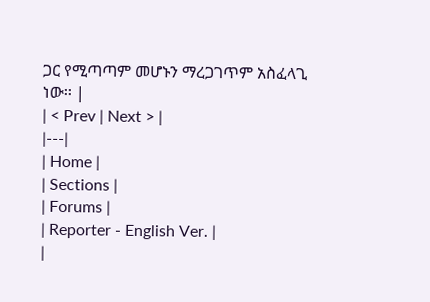ጋር የሚጣጣም መሆኑን ማረጋገጥም አስፈላጊ ነው፡፡ |
| < Prev | Next > |
|---|
| Home |
| Sections |
| Forums |
| Reporter - English Ver. |
|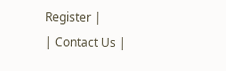Register |
| Contact Us |